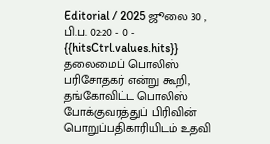Editorial / 2025 ஜூலை 30 , பி.ப. 02:20 - 0 - {{hitsCtrl.values.hits}}
தலைமைப் பொலிஸ் பரிசோதகர் என்று கூறி, தங்கோவிட்ட பொலிஸ் போக்குவரத்துப் பிரிவின் பொறுப்பதிகாரியிடம் உதவி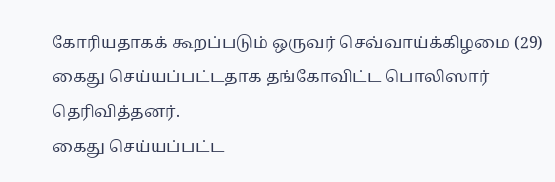கோரியதாகக் கூறப்படும் ஒருவர் செவ்வாய்க்கிழமை (29) கைது செய்யப்பட்டதாக தங்கோவிட்ட பொலிஸார் தெரிவித்தனர்.
கைது செய்யப்பட்ட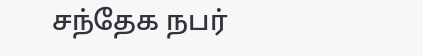சந்தேக நபர்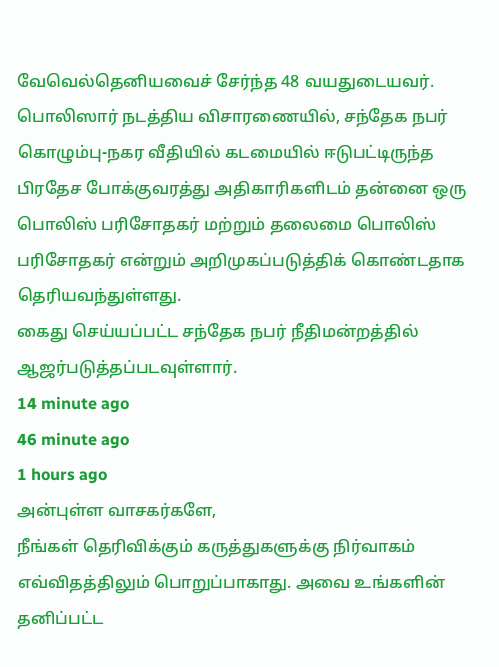வேவெல்தெனியவைச் சேர்ந்த 48 வயதுடையவர்.
பொலிஸார் நடத்திய விசாரணையில், சந்தேக நபர் கொழும்பு-நகர வீதியில் கடமையில் ஈடுபட்டிருந்த பிரதேச போக்குவரத்து அதிகாரிகளிடம் தன்னை ஒரு பொலிஸ் பரிசோதகர் மற்றும் தலைமை பொலிஸ் பரிசோதகர் என்றும் அறிமுகப்படுத்திக் கொண்டதாக தெரியவந்துள்ளது.
கைது செய்யப்பட்ட சந்தேக நபர் நீதிமன்றத்தில் ஆஜர்படுத்தப்படவுள்ளார்.
14 minute ago
46 minute ago
1 hours ago
அன்புள்ள வாசகர்களே,
நீங்கள் தெரிவிக்கும் கருத்துகளுக்கு நிர்வாகம் எவ்விதத்திலும் பொறுப்பாகாது. அவை உங்களின் தனிப்பட்ட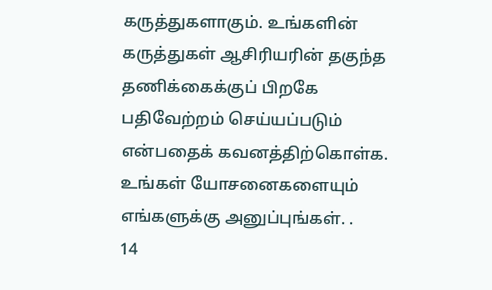கருத்துகளாகும். உங்களின் கருத்துகள் ஆசிரியரின் தகுந்த தணிக்கைக்குப் பிறகே பதிவேற்றம் செய்யப்படும் என்பதைக் கவனத்திற்கொள்க. உங்கள் யோசனைகளையும் எங்களுக்கு அனுப்புங்கள். .
14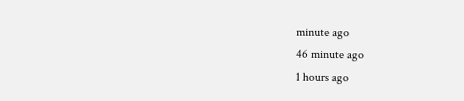minute ago
46 minute ago
1 hours ago